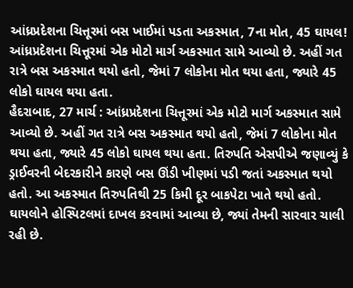આંધ્રપ્રદેશના ચિત્તૂરમાં બસ ખાઈમાં પડતા અકસ્માત, 7ના મોત, 45 ઘાયલ!
આંધ્રપ્રદેશના ચિત્તૂરમાં એક મોટો માર્ગ અકસ્માત સામે આવ્યો છે. અહીં ગત રાત્રે બસ અકસ્માત થયો હતો, જેમાં 7 લોકોના મોત થયા હતા, જ્યારે 45 લોકો ઘાયલ થયા હતા.
હૈદરાબાદ, 27 માર્ચ : આંધ્રપ્રદેશના ચિત્તૂરમાં એક મોટો માર્ગ અકસ્માત સામે આવ્યો છે. અહીં ગત રાત્રે બસ અકસ્માત થયો હતો, જેમાં 7 લોકોના મોત થયા હતા, જ્યારે 45 લોકો ઘાયલ થયા હતા. તિરુપતિ એસપીએ જણાવ્યું કે ડ્રાઈવરની બેદરકારીને કારણે બસ ઊંડી ખીણમાં પડી જતાં અકસ્માત થયો હતો. આ અકસ્માત તિરુપતિથી 25 કિમી દૂર બાકપેટા ખાતે થયો હતો. ઘાયલોને હોસ્પિટલમાં દાખલ કરવામાં આવ્યા છે, જ્યાં તેમની સારવાર ચાલી રહી છે.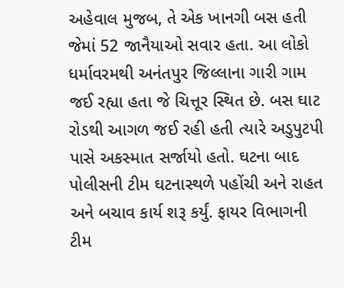અહેવાલ મુજબ, તે એક ખાનગી બસ હતી જેમાં 52 જાનૈયાઓ સવાર હતા. આ લોકો ધર્માવરમથી અનંતપુર જિલ્લાના ગારી ગામ જઈ રહ્યા હતા જે ચિત્તૂર સ્થિત છે. બસ ઘાટ રોડથી આગળ જઈ રહી હતી ત્યારે અડુપુટપી પાસે અકસ્માત સર્જાયો હતો. ઘટના બાદ પોલીસની ટીમ ઘટનાસ્થળે પહોંચી અને રાહત અને બચાવ કાર્ય શરૂ કર્યું. ફાયર વિભાગની ટીમ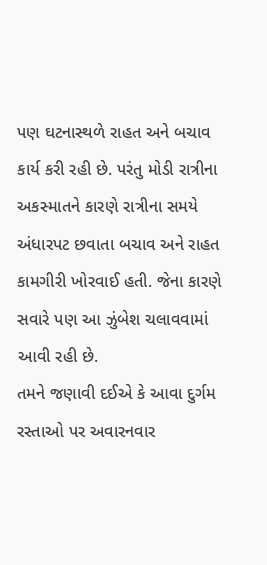પણ ઘટનાસ્થળે રાહત અને બચાવ કાર્ય કરી રહી છે. પરંતુ મોડી રાત્રીના અકસ્માતને કારણે રાત્રીના સમયે અંધારપટ છવાતા બચાવ અને રાહત કામગીરી ખોરવાઈ હતી. જેના કારણે સવારે પણ આ ઝુંબેશ ચલાવવામાં આવી રહી છે.
તમને જણાવી દઈએ કે આવા દુર્ગમ રસ્તાઓ પર અવારનવાર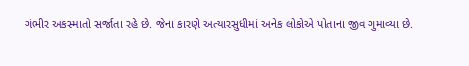ગંભીર અકસ્માતો સર્જાતા રહે છે. જેના કારણે અત્યારસુધીમાં અનેક લોકોએ પોતાના જીવ ગુમાવ્યા છે.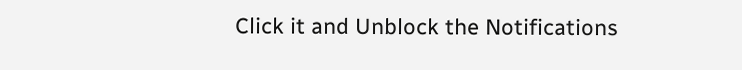Click it and Unblock the Notifications